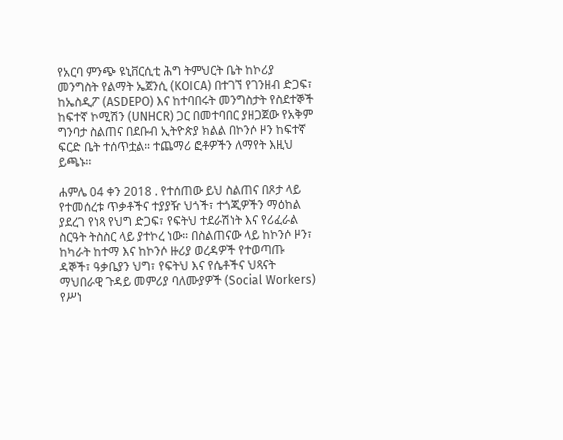የአርባ ምንጭ ዩኒቨርሲቲ ሕግ ትምህርት ቤት ከኮሪያ መንግስት የልማት ኤጀንሲ (KOICA) በተገኘ የገንዘብ ድጋፍ፣ ከኤስዲፖ (ASDEPO) እና ከተባበሩት መንግስታት የስደተኞች ከፍተኛ ኮሚሽን (UNHCR) ጋር በመተባበር ያዘጋጀው የአቅም ግንባታ ስልጠና በደቡብ ኢትዮጵያ ክልል በኮንሶ ዞን ከፍተኛ ፍርድ ቤት ተሰጥቷል። ተጨማሪ ፎቶዎችን ለማየት እዚህ ይጫኑ፡፡

ሐምሌ 04 ቀን 2018 . የተሰጠው ይህ ስልጠና በጾታ ላይ የተመሰረቱ ጥቃቶችና ተያያዥ ህጎች፣ ተጎጂዎችን ማዕከል ያደረገ የነጻ የህግ ድጋፍ፣ የፍትህ ተደራሽነት እና የሪፈራል ስርዓት ትስስር ላይ ያተኮረ ነው። በስልጠናው ላይ ከኮንሶ ዞን፣ ከካራት ከተማ እና ከኮንሶ ዙሪያ ወረዳዎች የተወጣጡ ዳኞች፣ ዓቃቤያን ህግ፣ የፍትህ እና የሴቶችና ህጻናት ማህበራዊ ጉዳይ መምሪያ ባለሙያዎች (Social Workers) የሥነ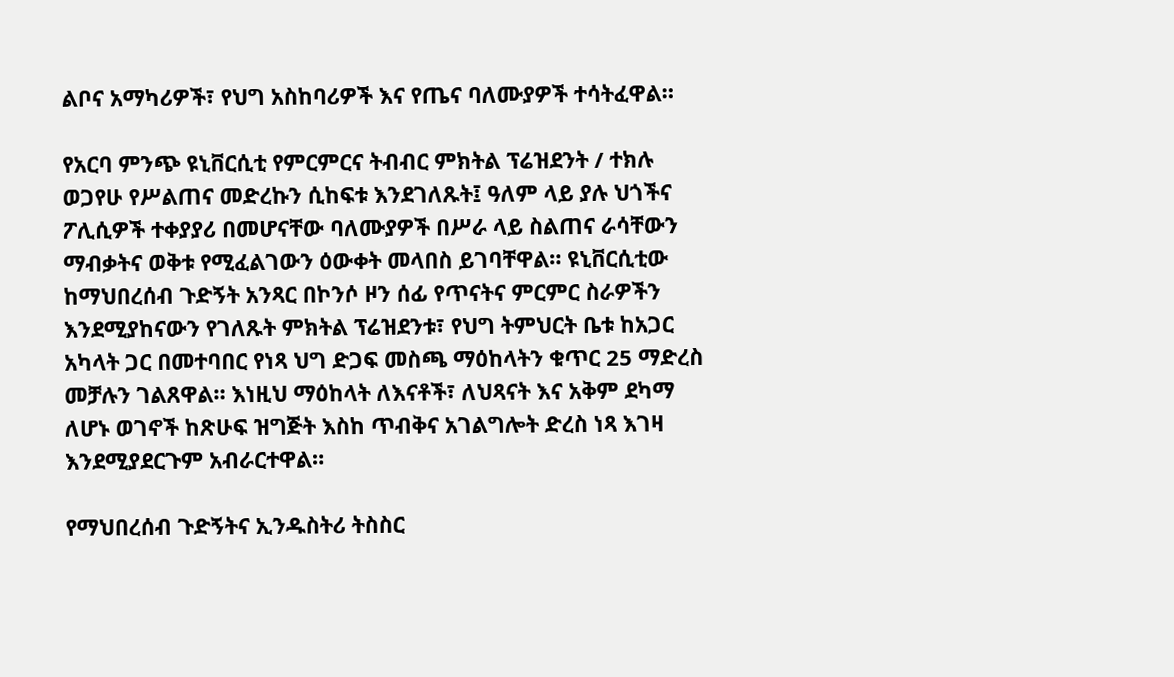ልቦና አማካሪዎች፣ የህግ አስከባሪዎች እና የጤና ባለሙያዎች ተሳትፈዋል።

የአርባ ምንጭ ዩኒቨርሲቲ የምርምርና ትብብር ምክትል ፕሬዝደንት / ተክሉ ወጋየሁ የሥልጠና መድረኩን ሲከፍቱ እንደገለጹት፤ ዓለም ላይ ያሉ ህጎችና ፖሊሲዎች ተቀያያሪ በመሆናቸው ባለሙያዎች በሥራ ላይ ስልጠና ራሳቸውን ማብቃትና ወቅቱ የሚፈልገውን ዕውቀት መላበስ ይገባቸዋል። ዩኒቨርሲቲው ከማህበረሰብ ጉድኝት አንጻር በኮንሶ ዞን ሰፊ የጥናትና ምርምር ስራዎችን እንደሚያከናውን የገለጹት ምክትል ፕሬዝደንቱ፣ የህግ ትምህርት ቤቱ ከአጋር አካላት ጋር በመተባበር የነጻ ህግ ድጋፍ መስጫ ማዕከላትን ቁጥር 25 ማድረስ መቻሉን ገልጸዋል። እነዚህ ማዕከላት ለእናቶች፣ ለህጻናት እና አቅም ደካማ ለሆኑ ወገኖች ከጽሁፍ ዝግጅት እስከ ጥብቅና አገልግሎት ድረስ ነጻ እገዛ እንደሚያደርጉም አብራርተዋል።

የማህበረሰብ ጉድኝትና ኢንዱስትሪ ትስስር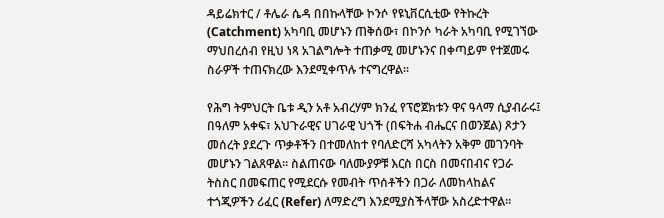ዳይሬክተር / ቶሌራ ሴዳ በበኩላቸው ኮንሶ የዩኒቨርሲቲው የትኩረት (Catchment) አካባቢ መሆኑን ጠቅሰው፣ በኮንሶ ካራት አካባቢ የሚገኘው ማህበረሰብ የዚህ ነጻ አገልግሎት ተጠቃሚ መሆኑንና በቀጣይም የተጀመሩ ስራዎች ተጠናክረው እንደሚቀጥሉ ተናግረዋል።

የሕግ ትምህርት ቤቱ ዲን አቶ አብረሃም ክንፈ የፕሮጀክቱን ዋና ዓላማ ሲያብራሩ፤ በዓለም አቀፍ፣ አህጉራዊና ሀገራዊ ህጎች (በፍትሐ ብሔርና በወንጀል) ጾታን መሰረት ያደረጉ ጥቃቶችን በተመለከተ የባለድርሻ አካላትን አቅም መገንባት መሆኑን ገልጸዋል። ስልጠናው ባለሙያዎቹ እርስ በርስ በመናበብና የጋራ ትስስር በመፍጠር የሚደርሱ የመብት ጥሰቶችን በጋራ ለመከላከልና ተጎጂዎችን ሪፈር (Refer) ለማድረግ እንደሚያስችላቸው አስረድተዋል።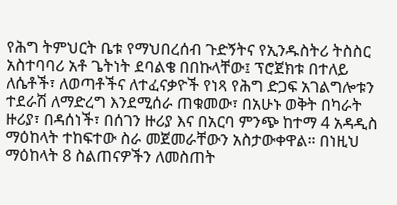የሕግ ትምህርት ቤቱ የማህበረሰብ ጉድኝትና የኢንዱስትሪ ትስስር አስተባባሪ አቶ ጌትነት ደባልቄ በበኩላቸው፤ ፕሮጀክቱ በተለይ ለሴቶች፣ ለወጣቶችና ለተፈናቃዮች የነጻ የሕግ ድጋፍ አገልግሎቱን ተደራሽ ለማድረግ እንደሚሰራ ጠቁመው፣ በአሁኑ ወቅት በካራት ዙሪያ፣ በዳሰነች፣ በሰገን ዙሪያ እና በአርባ ምንጭ ከተማ 4 አዳዲስ ማዕከላት ተከፍተው ስራ መጀመራቸውን አስታውቀዋል። በነዚህ ማዕከላት 8 ስልጠናዎችን ለመስጠት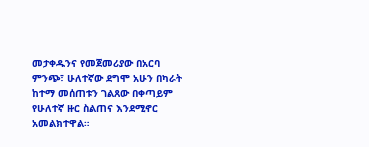መታቀዱንና የመጀመሪያው በአርባ ምንጭ፣ ሁለተኛው ደግሞ አሁን በካራት ከተማ መሰጠቱን ገልጸው በቀጣይም የሁለተኛ ዙር ስልጠና እንደሚኖር አመልክተዋል።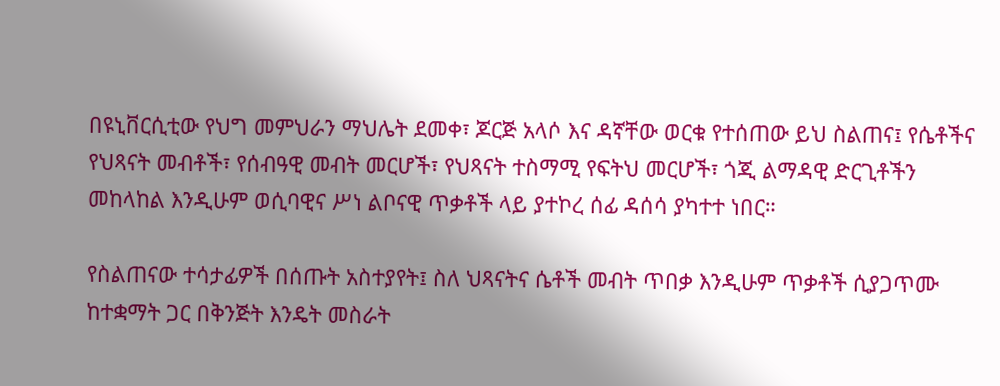በዩኒቨርሲቲው የህግ መምህራን ማህሌት ደመቀ፣ ጆርጅ አላሶ እና ዳኛቸው ወርቁ የተሰጠው ይህ ስልጠና፤ የሴቶችና የህጻናት መብቶች፣ የሰብዓዊ መብት መርሆች፣ የህጻናት ተስማሚ የፍትህ መርሆች፣ ጎጂ ልማዳዊ ድርጊቶችን መከላከል እንዲሁም ወሲባዊና ሥነ ልቦናዊ ጥቃቶች ላይ ያተኮረ ሰፊ ዳሰሳ ያካተተ ነበር።

የስልጠናው ተሳታፊዎች በሰጡት አስተያየት፤ ስለ ህጻናትና ሴቶች መብት ጥበቃ እንዲሁም ጥቃቶች ሲያጋጥሙ ከተቋማት ጋር በቅንጅት እንዴት መስራት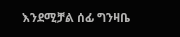እንደሚቻል ሰፊ ግንዛቤ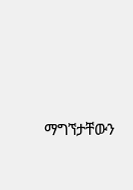ማግኘታቸውን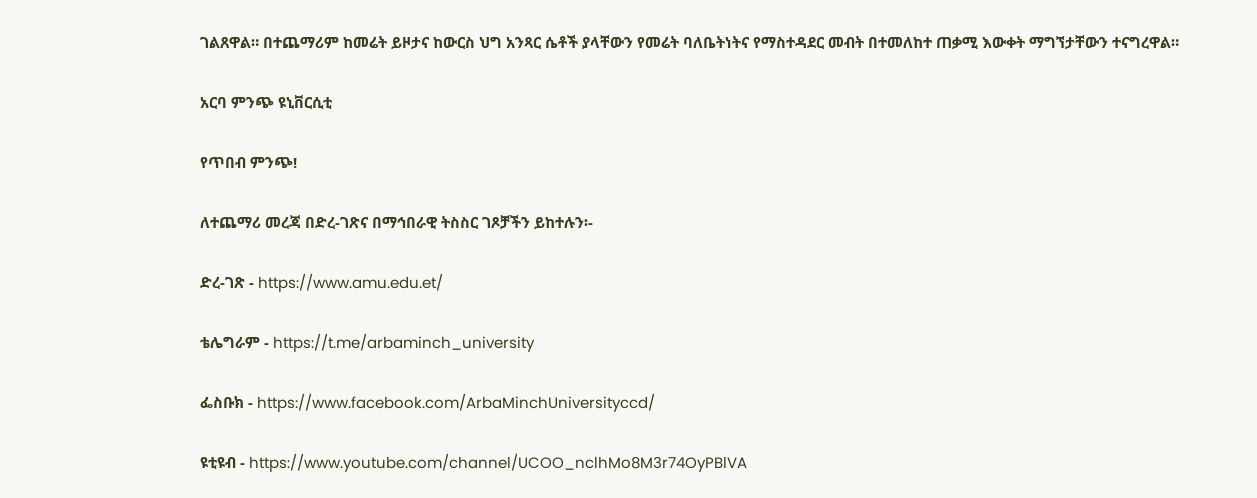ገልጸዋል። በተጨማሪም ከመሬት ይዞታና ከውርስ ህግ አንጻር ሴቶች ያላቸውን የመሬት ባለቤትነትና የማስተዳደር መብት በተመለከተ ጠቃሚ እውቀት ማግኘታቸውን ተናግረዋል።

አርባ ምንጭ ዩኒቨርሲቲ

የጥበብ ምንጭ!

ለተጨማሪ መረጃ በድረ-ገጽና በማኅበራዊ ትስስር ገጾቻችን ይከተሉን፡-

ድረ-ገጽ - https://www.amu.edu.et/

ቴሌግራም - https://t.me/arbaminch_university

ፌስቡክ - https://www.facebook.com/ArbaMinchUniversityccd/

ዩቲዩብ - https://www.youtube.com/channel/UCOO_nclhMo8M3r74OyPBlVA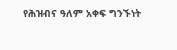የሕዝብና ዓለም አቀፍ ግንኙነት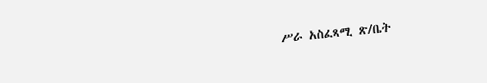ሥራ አስፈጻሚ ጽ/ቤት